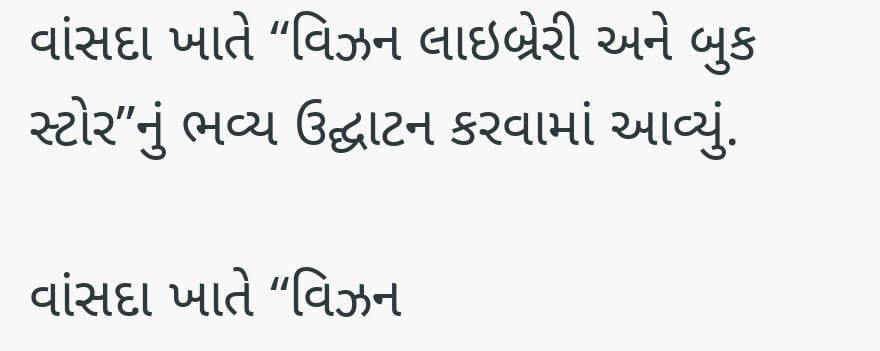વાંસદા ખાતે “વિઝન લાઇબ્રેરી અને બુક સ્ટોર”નું ભવ્ય ઉદ્ઘાટન કરવામાં આવ્યું.

વાંસદા ખાતે “વિઝન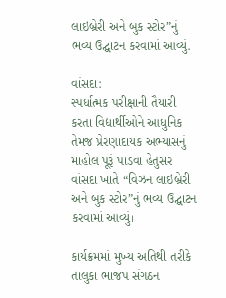લાઇબ્રેરી અને બુક સ્ટોર”નું ભવ્ય ઉદ્ઘાટન કરવામાં આવ્યું.

વાંસદા:
સ્પર્ધાત્મક પરીક્ષાની તૈયારી કરતા વિદ્યાર્થીઓને આધુનિક તેમજ પ્રેરણાદાયક અભ્યાસનું માહોલ પૂરૂં પાડવા હેતુસર વાંસદા ખાતે “વિઝન લાઇબ્રેરી અને બુક સ્ટોર”નું ભવ્ય ઉદ્ઘાટન કરવામાં આવ્યું।

કાર્યક્રમમાં મુખ્ય અતિથી તરીકે તાલુકા ભાજપ સંગઠન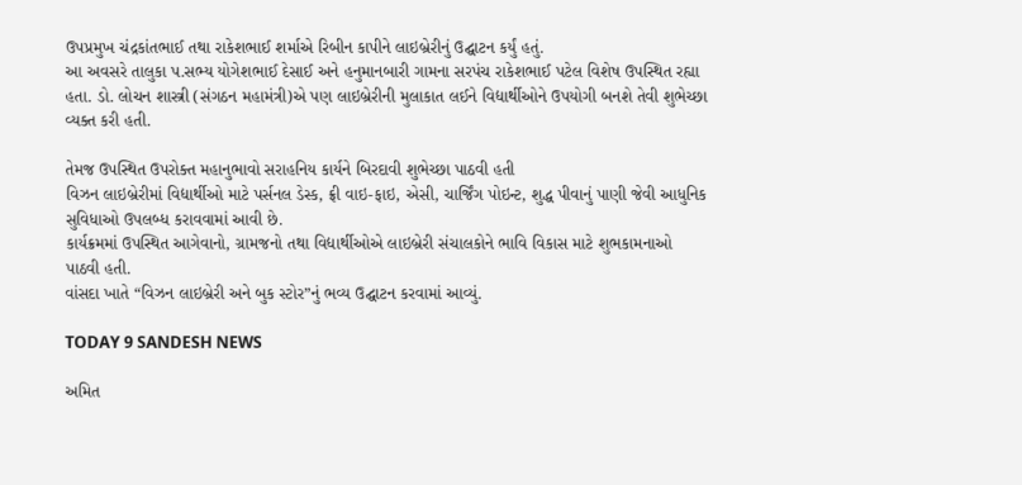ઉપપ્રમુખ ચંદ્રકાંતભાઈ તથા રાકેશભાઈ શર્માએ રિબીન કાપીને લાઇબ્રેરીનું ઉદ્ઘાટન કર્યું હતું.
આ અવસરે તાલુકા પ.સભ્ય યોગેશભાઈ દેસાઈ અને હનુમાનબારી ગામના સરપંચ રાકેશભાઈ પટેલ વિશેષ ઉપસ્થિત રહ્યા હતા. ડો. લોચન શાસ્ત્રી (સંગઠન મહામંત્રી)એ પણ લાઇબ્રેરીની મુલાકાત લઈને વિદ્યાર્થીઓને ઉપયોગી બનશે તેવી શુભેચ્છા વ્યક્ત કરી હતી.

તેમજ ઉપસ્થિત ઉપરોક્ત મહાનુભાવો સરાહનિય કાર્યને બિરદાવી શુભેચ્છા પાઠવી હતી
વિઝન લાઇબ્રેરીમાં વિદ્યાર્થીઓ માટે પર્સનલ ડેસ્ક, ફ્રી વાઇ-ફાઇ, એસી, ચાર્જિંગ પોઇન્ટ, શુદ્ધ પીવાનું પાણી જેવી આધુનિક સુવિધાઓ ઉપલબ્ધ કરાવવામાં આવી છે.
કાર્યક્રમમાં ઉપસ્થિત આગેવાનો, ગ્રામજનો તથા વિદ્યાર્થીઓએ લાઇબ્રેરી સંચાલકોને ભાવિ વિકાસ માટે શુભકામનાઓ પાઠવી હતી.
વાંસદા ખાતે “વિઝન લાઇબ્રેરી અને બુક સ્ટોર”નું ભવ્ય ઉદ્ઘાટન કરવામાં આવ્યું.

TODAY 9 SANDESH NEWS

અમિત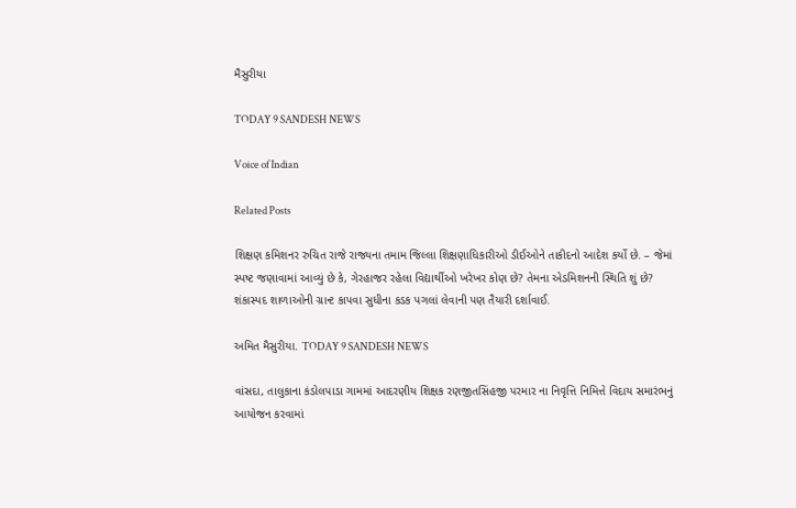મૈસુરીયા

TODAY 9 SANDESH NEWS

Voice of Indian

Related Posts

શિક્ષણ કમિશનર રુચિત રાજે રાજ્યના તમામ જિલ્લા શિક્ષણાધિકારીઓ ડીઈઓને તાકીદનો આદેશ કર્યો છે. – જેમાં સ્પષ્ટ જણાવામાં આવ્યું છે કે, ગેરહાજર રહેલા વિદ્યાર્થીઓ ખરેખર કોણ છે? તેમના એડમિશનની સ્થિતિ શું છે? શંકાસ્પદ શાળાઓની ગ્રાન્ટ કાપવા સુધીના કડક પગલાં લેવાની પણ તૈયારી દર્શાવાઈ.

અમિત મૈસુરીયા. TODAY 9 SANDESH NEWS

વાંસદા, તાલુકાના કંડોલપાડા ગામમાં આદરણીય શિક્ષક રણજીતસિંહજી પરમાર ના નિવૃત્તિ નિમિત્તે વિદાય સમારંભનું આયોજન કરવામાં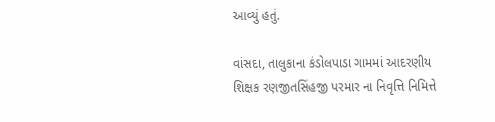આવ્યું હતું.

વાંસદા, તાલુકાના કંડોલપાડા ગામમાં આદરણીય શિક્ષક રણજીતસિંહજી પરમાર ના નિવૃત્તિ નિમિત્તે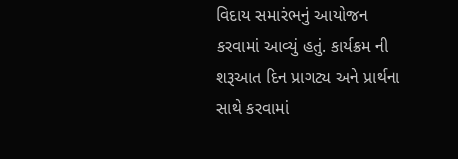વિદાય સમારંભનું આયોજન કરવામાં આવ્યું હતું. કાર્યક્રમ ની શરૂઆત દિન પ્રાગટ્ય અને પ્રાર્થના સાથે કરવામાં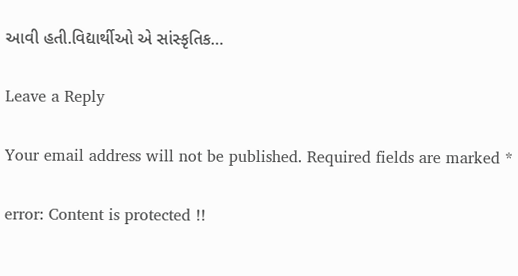આવી હતી.વિદ્યાર્થીઓ એ‌ સાંસ્કૃતિક…

Leave a Reply

Your email address will not be published. Required fields are marked *

error: Content is protected !!